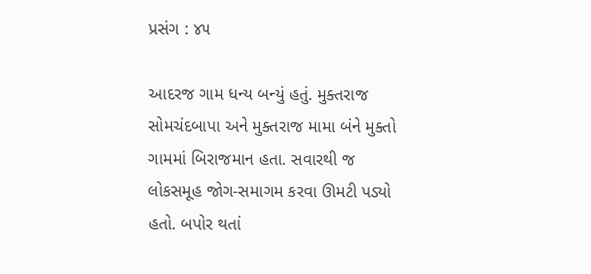પ્રસંગ : ૪૫

આદરજ ગામ ધન્ય બન્યું હતું. મુક્તરાજ સોમચંદબાપા અને મુક્તરાજ મામા બંને મુક્તો ગામમાં બિરાજમાન હતા. સવારથી જ લોકસમૂહ જોગ-સમાગમ કરવા ઊમટી પડ્યો હતો. બપોર થતાં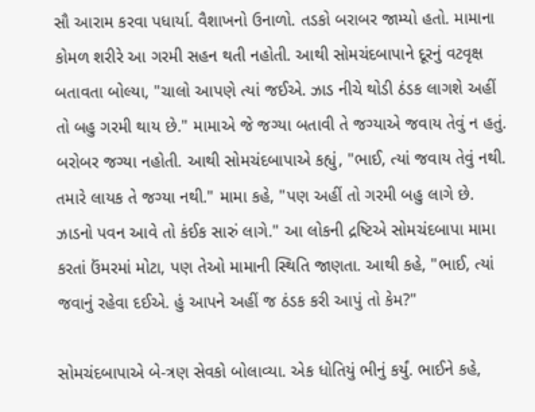સૌ આરામ કરવા પધાર્યા. વૈશાખનો ઉનાળો. તડકો બરાબર જામ્યો હતો. મામાના કોમળ શરીરે આ ગરમી સહન થતી નહોતી. આથી સોમચંદબાપાને દૂરનું વટવૃક્ષ બતાવતા બોલ્યા, "ચાલો આપણે ત્યાં જઈએ. ઝાડ નીચે થોડી ઠંડક લાગશે અહીં તો બહુ ગરમી થાય છે." મામાએ જે જગ્યા બતાવી તે જગ્યાએ જવાય તેવું ન હતું. બરોબર જગ્યા નહોતી. આથી સોમચંદબાપાએ કહ્યું, "ભાઈ, ત્યાં જવાય તેવું નથી. તમારે લાયક તે જગ્યા નથી." મામા કહે, "પણ અહીં તો ગરમી બહુ લાગે છે. ઝાડનો પવન આવે તો કંઈક સારું લાગે." આ લોકની દ્રષ્ટિએ સોમચંદબાપા મામા કરતાં ઉંમરમાં મોટા, પણ તેઓ મામાની સ્થિતિ જાણતા. આથી કહે, "ભાઈ, ત્યાં જવાનું રહેવા દઈએ. હું આપને અહીં જ ઠંડક કરી આપું તો કેમ?"

સોમચંદબાપાએ બે-ત્રણ સેવકો બોલાવ્યા. એક ધોતિયું ભીનું કર્યું. ભાઈને કહે,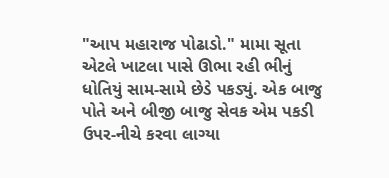"આપ મહારાજ પોઢાડો." મામા સૂતા એટલે ખાટલા પાસે ઊભા રહી ભીનું ધોતિયું સામ-સામે છેડે પકડ્યું. એક બાજુ પોતે અને બીજી બાજુ સેવક એમ પકડી ઉપર-નીચે કરવા લાગ્યા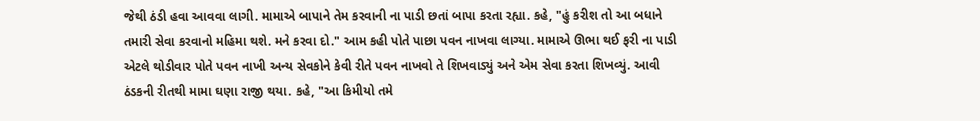જેથી ઠંડી હવા આવવા લાગી. મામાએ બાપાને તેમ કરવાની ના પાડી છતાં બાપા કરતા રહ્યા. કહે, "હું કરીશ તો આ બધાને તમારી સેવા કરવાનો મહિમા થશે. મને કરવા દો." આમ કહી પોતે પાછા પવન નાખવા લાગ્યા. મામાએ ઊભા થઈ ફરી ના પાડી એટલે થોડીવાર પોતે પવન નાખી અન્ય સેવકોને કેવી રીતે પવન નાખવો તે શિખવાડ્યું અને એમ સેવા કરતા શિખવ્યું. આવી ઠંડકની રીતથી મામા ઘણા રાજી થયા. કહે, "આ કિમીયો તમે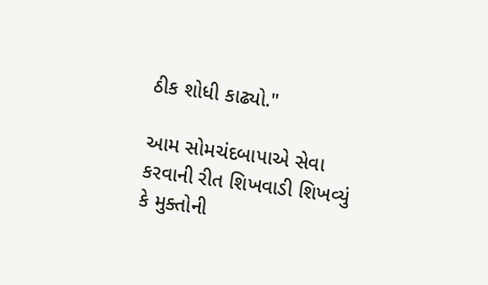ઠીક શોધી કાઢ્યો."

આમ સોમચંદબાપાએ સેવા કરવાની રીત શિખવાડી શિખવ્યું કે મુક્તોની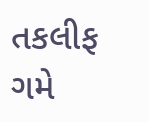તકલીફ ગમે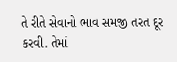તે રીતે સેવાનો ભાવ સમજી તરત દૂર કરવી. તેમાં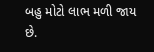બહુ મોટો લાભ મળી જાય છે.